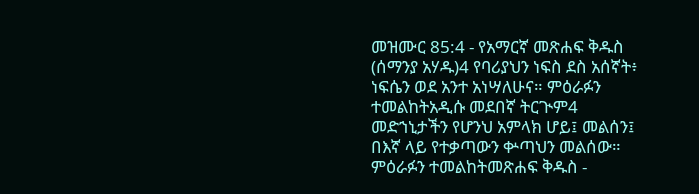መዝሙር 85:4 - የአማርኛ መጽሐፍ ቅዱስ (ሰማንያ አሃዱ)4 የባሪያህን ነፍስ ደስ አሰኛት፥ ነፍሴን ወደ አንተ አነሣለሁና። ምዕራፉን ተመልከትአዲሱ መደበኛ ትርጒም4 መድኀኒታችን የሆንህ አምላክ ሆይ፤ መልሰን፤ በእኛ ላይ የተቃጣውን ቍጣህን መልሰው። ምዕራፉን ተመልከትመጽሐፍ ቅዱስ -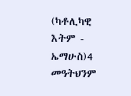(ካቶሊካዊ እትም - ኤማሁስ)4 መዓትህንም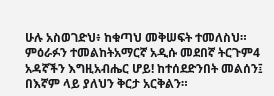ሁሉ አስወገድህ፥ ከቁጣህ መቅሠፍት ተመለስህ። ምዕራፉን ተመልከትአማርኛ አዲሱ መደበኛ ትርጉም4 አዳኛችን እግዚአብሔር ሆይ! ከተሰደድንበት መልሰን፤ በእኛም ላይ ያለህን ቅርታ አርቅልን።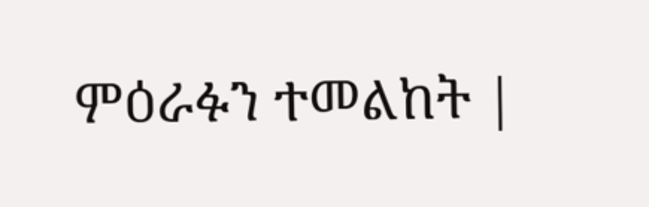ምዕራፉን ተመልከት |